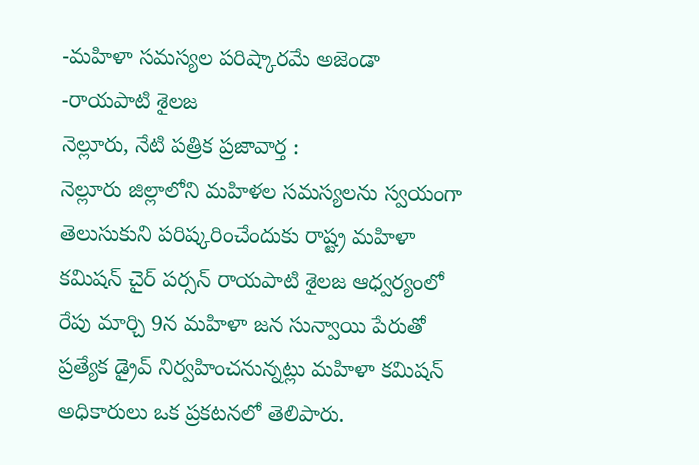-మహిళా సమస్యల పరిష్కారమే అజెండా
-రాయపాటి శైలజ
నెల్లూరు, నేటి పత్రిక ప్రజావార్త :
నెల్లూరు జిల్లాలోని మహిళల సమస్యలను స్వయంగా తెలుసుకుని పరిష్కరించేందుకు రాష్ట్ర మహిళా కమిషన్ చైర్ పర్సన్ రాయపాటి శైలజ ఆధ్వర్యంలో రేపు మార్చి 9న మహిళా జన సున్వాయి పేరుతో ప్రత్యేక డ్రైవ్ నిర్వహించనున్నట్లు మహిళా కమిషన్ అధికారులు ఒక ప్రకటనలో తెలిపారు.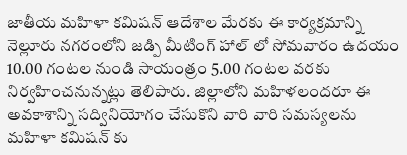జాతీయ మహిళా కమిషన్ ఆదేశాల మేరకు ఈ కార్యక్రమాన్ని నెల్లూరు నగరంలోని జడ్పి మీటింగ్ హాల్ లో సోమవారం ఉదయం 10.00 గంటల నుండి సాయంత్రం 5.00 గంటల వరకు నిర్వహించనున్నట్లు తెలిపారు. జిల్లాలోని మహిళలందరూ ఈ అవకాశాన్ని సద్వినియోగం చేసుకొని వారి వారి సమస్యలను మహిళా కమిషన్ కు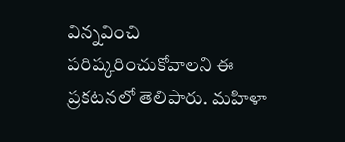విన్నవించి పరిష్కరించుకోవాలని ఈ ప్రకటనలో తెలిపారు. మహిళా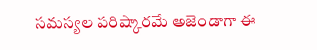సమస్యల పరిష్కారమే అజెండాగా ఈ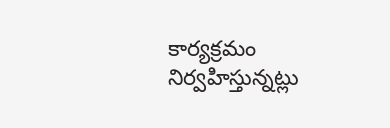కార్యక్రమం నిర్వహిస్తున్నట్లు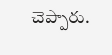చెప్పారు.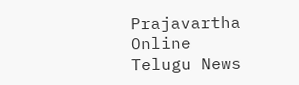Prajavartha Online Telugu News